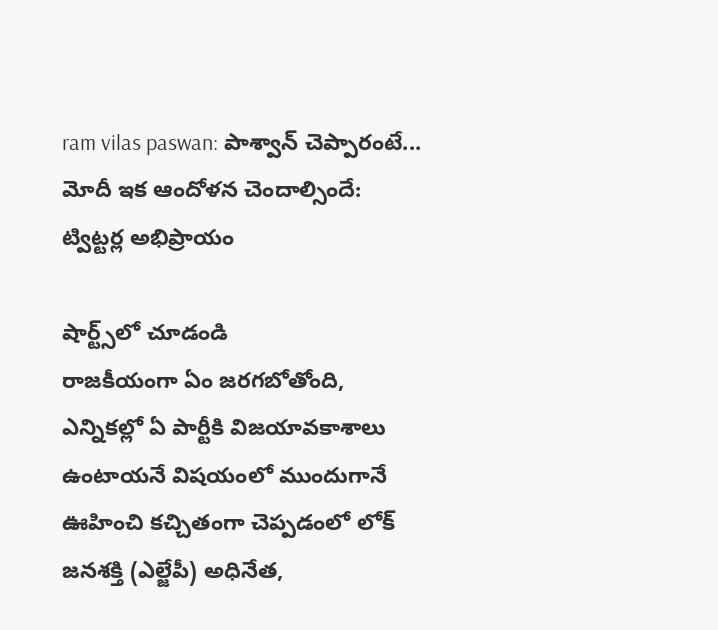ram vilas paswan: పాశ్వాన్ చెప్పారంటే... మోదీ ఇక ఆందోళన చెందాల్సిందే: ట్విట్టర్ల అభిప్రాయం

షార్ట్స్‌లో చూడండి
రాజకీయంగా ఏం జరగబోతోంది, ఎన్నికల్లో ఏ పార్టీకి విజయావకాశాలు ఉంటాయనే విషయంలో ముందుగానే ఊహించి కచ్చితంగా చెప్పడంలో లోక్ జనశక్తి (ఎల్జేపీ) అధినేత,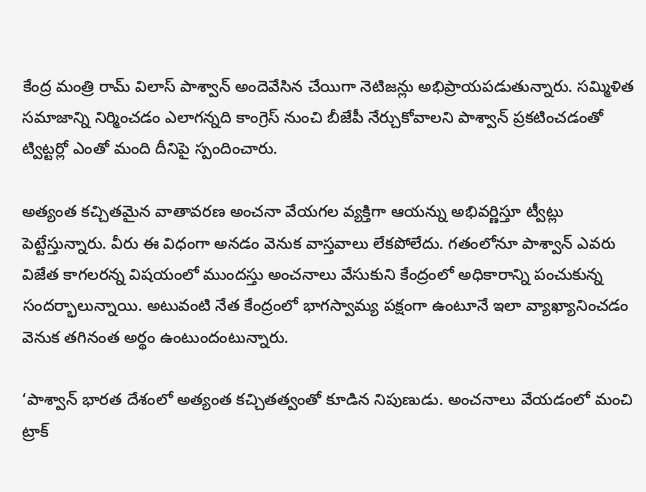కేంద్ర మంత్రి రామ్ విలాస్ పాశ్వాన్ అందెవేసిన చేయిగా నెటిజన్లు అభిప్రాయపడుతున్నారు. సమ్మిళిత సమాజాన్ని నిర్మించడం ఎలాగన్నది కాంగ్రెస్ నుంచి బీజేపీ నేర్చుకోవాలని పాశ్వాన్ ప్రకటించడంతో ట్విట్టర్లో ఎంతో మంది దీనిపై స్పందించారు.

అత్యంత కచ్చితమైన వాతావరణ అంచనా వేయగల వ్యక్తిగా ఆయన్ను అభివర్ణిస్తూ ట్వీట్లు పెట్టేస్తున్నారు. వీరు ఈ విధంగా అనడం వెనుక వాస్తవాలు లేకపోలేదు. గతంలోనూ పాశ్వాన్ ఎవరు విజేత కాగలరన్న విషయంలో ముందస్తు అంచనాలు వేసుకుని కేంద్రంలో అధికారాన్ని పంచుకున్న సందర్భాలున్నాయి. అటువంటి నేత కేంద్రంలో భాగస్వామ్య పక్షంగా ఉంటూనే ఇలా వ్యాఖ్యానించడం వెనుక తగినంత అర్థం ఉంటుందంటున్నారు.

‘పాశ్వాన్ భారత దేశంలో అత్యంత కచ్చితత్వంతో కూడిన నిపుణుడు. అంచనాలు వేయడంలో మంచి ట్రాక్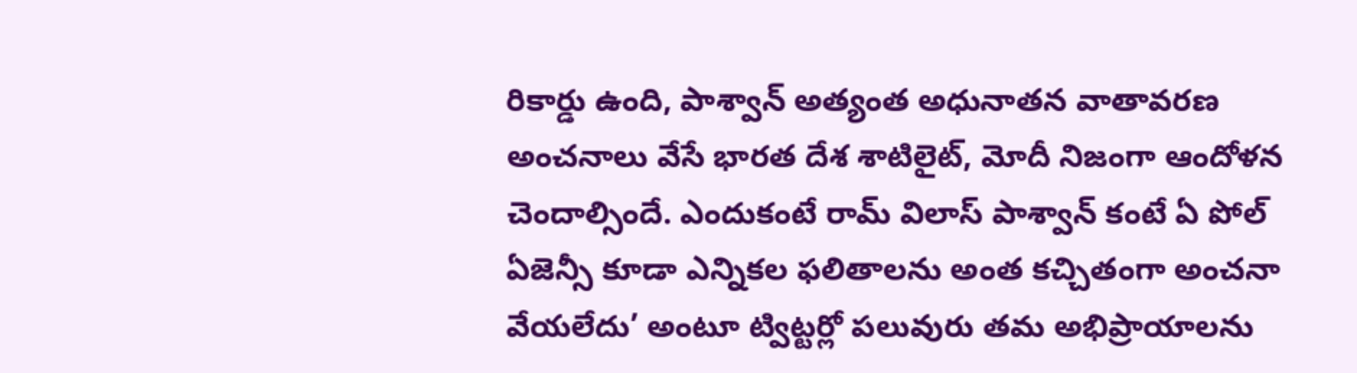రికార్డు ఉంది, పాశ్వాన్ అత్యంత అధునాతన వాతావరణ అంచనాలు వేసే భారత దేశ శాటిలైట్, మోదీ నిజంగా ఆందోళన చెందాల్సిందే. ఎందుకంటే రామ్ విలాస్ పాశ్వాన్ కంటే ఏ పోల్ ఏజెన్సీ కూడా ఎన్నికల ఫలితాలను అంత కచ్చితంగా అంచనా వేయలేదు’ అంటూ ట్విట్టర్లో పలువురు తమ అభిప్రాయాలను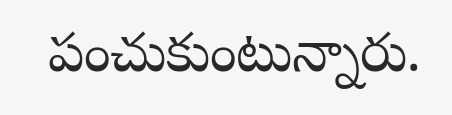పంచుకుంటున్నారు.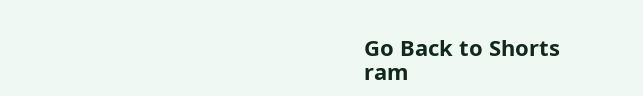Go Back to Shorts
ram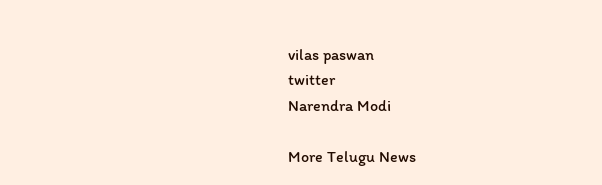vilas paswan
twitter
Narendra Modi

More Telugu News